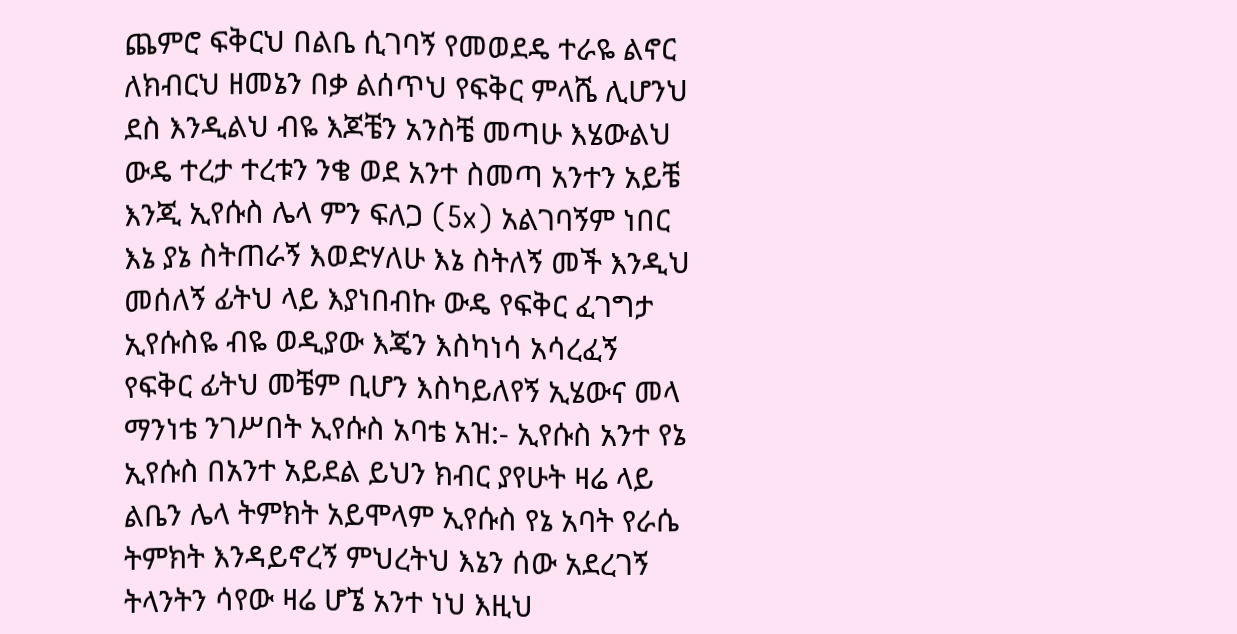ጨምሮ ፍቅርህ በልቤ ሲገባኝ የመወደዴ ተራዬ ልኖር ለክብርህ ዘመኔን በቃ ልሰጥህ የፍቅር ምላሼ ሊሆንህ ደስ እንዲልህ ብዬ እጆቼን አንስቼ መጣሁ እሄውልህ ውዴ ተረታ ተረቱን ንቄ ወደ አንተ ስመጣ አንተን አይቼ እንጂ ኢየሱስ ሌላ ምን ፍለጋ (5x) አልገባኝም ነበር እኔ ያኔ ስትጠራኝ እወድሃለሁ እኔ ስትለኝ መች እንዲህ መሰለኝ ፊትህ ላይ እያነበብኩ ውዴ የፍቅር ፈገግታ ኢየሱስዬ ብዬ ወዲያው እጄን እስካነሳ አሳረፈኝ የፍቅር ፊትህ መቼም ቢሆን እስካይለየኝ ኢሄውና መላ ማንነቴ ንገሥበት ኢየሱስ አባቴ አዝ:- ኢየሱስ አንተ የኔ ኢየሱስ በአንተ አይደል ይህን ክብር ያየሁት ዛሬ ላይ ልቤን ሌላ ትምክት አይሞላም ኢየሱስ የኔ አባት የራሴ ትምክት እንዳይኖረኝ ምህረትህ እኔን ሰው አደረገኝ ትላንትን ሳየው ዛሬ ሆኜ አንተ ነህ እዚህ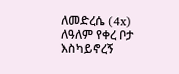ለመድረሴ (4x) ለዓለም የቀረ ቦታ እስካይኖረኝ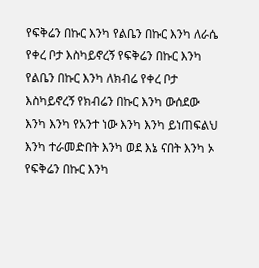የፍቅሬን በኩር እንካ የልቤን በኩር እንካ ለራሴ የቀረ ቦታ እስካይኖረኝ የፍቅሬን በኩር እንካ የልቤን በኩር እንካ ለክብሬ የቀረ ቦታ እስካይኖረኝ የክብሬን በኩር እንካ ውሰደው እንካ እንካ የአንተ ነው እንካ እንካ ይነጠፍልህ እንካ ተራመድበት እንካ ወደ እኔ ናበት እንካ ኦ የፍቅሬን በኩር እንካ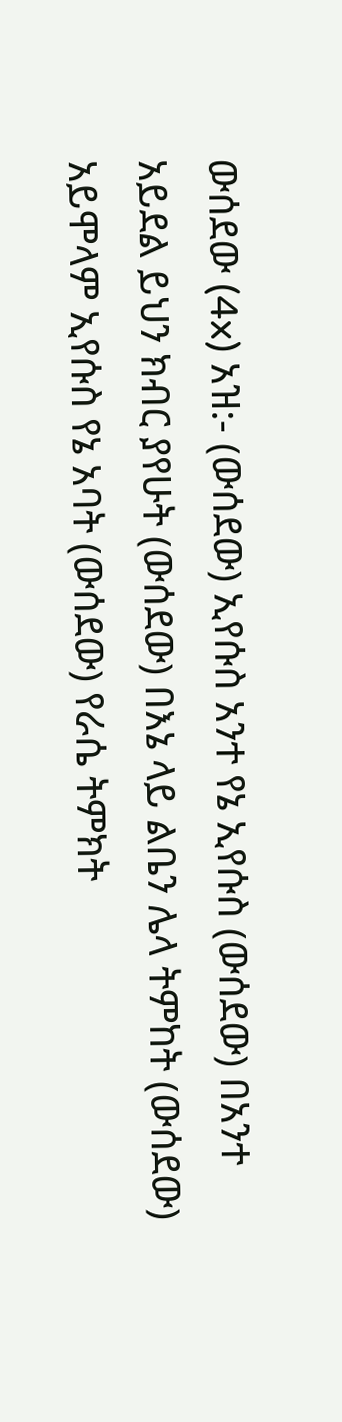ውሰደው (4x) አዝ:- (ውሰደው) ኢየሱስ አንተ የኔ ኢየሱስ (ውሰደው) በአንተ አይደል ይህን ክብር ያየሁት (ውሰደው) በእኔ ላይ ልቤን ሌላ ትምከት (ውሰደው) አይሞላም ኢየሱስ የኔ አባት (ውሰደው) የራሴ ትምክት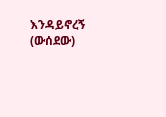እንዳይኖረኝ (ውሰደው)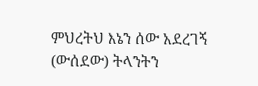ምህረትህ እኔን ሰው አደረገኝ (ውሰደው) ትላንትን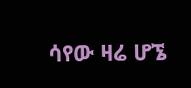ሳየው ዛሬ ሆኜ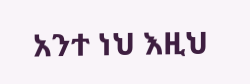አንተ ነህ እዚህ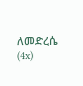ለመድረሴ (4x)